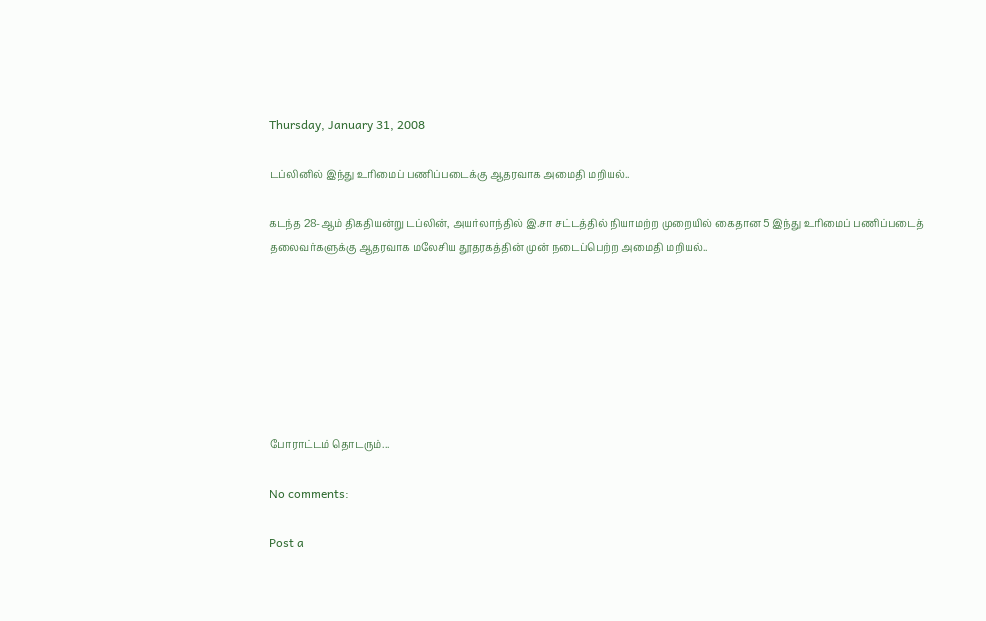Thursday, January 31, 2008

டப்லினில் இந்து உரிமைப் பணிப்படைக்கு ஆதரவாக அமைதி மறியல்..

கடந்த 28-ஆம் திகதியன்று டப்லின், அயர்லாந்தில் இ.சா சட்டத்தில் நியாமற்ற முறையில் கைதான 5 இந்து உரிமைப் பணிப்படைத் தலைவர்களுக்கு ஆதரவாக மலேசிய தூதரகத்தின் முன் நடைப்பெற்ற அமைதி மறியல்..







போராட்டம் தொடரும்...

No comments:

Post a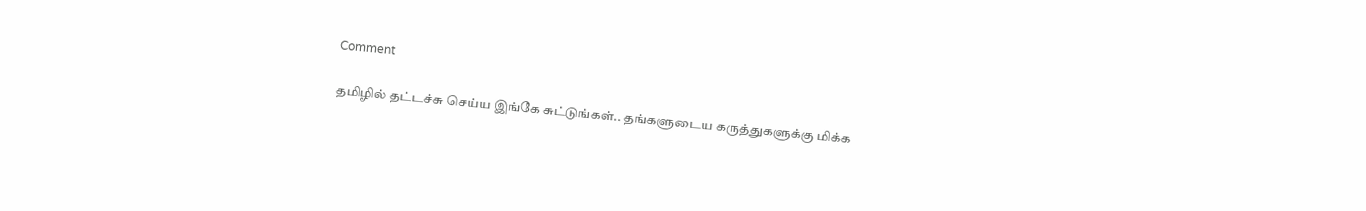Comment

தமிழில் தட்டச்சு செய்ய இங்கே சுட்டுங்கள்.. தங்களுடைய கருத்துகளுக்கு மிக்க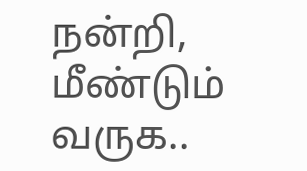நன்றி, மீண்டும் வருக..